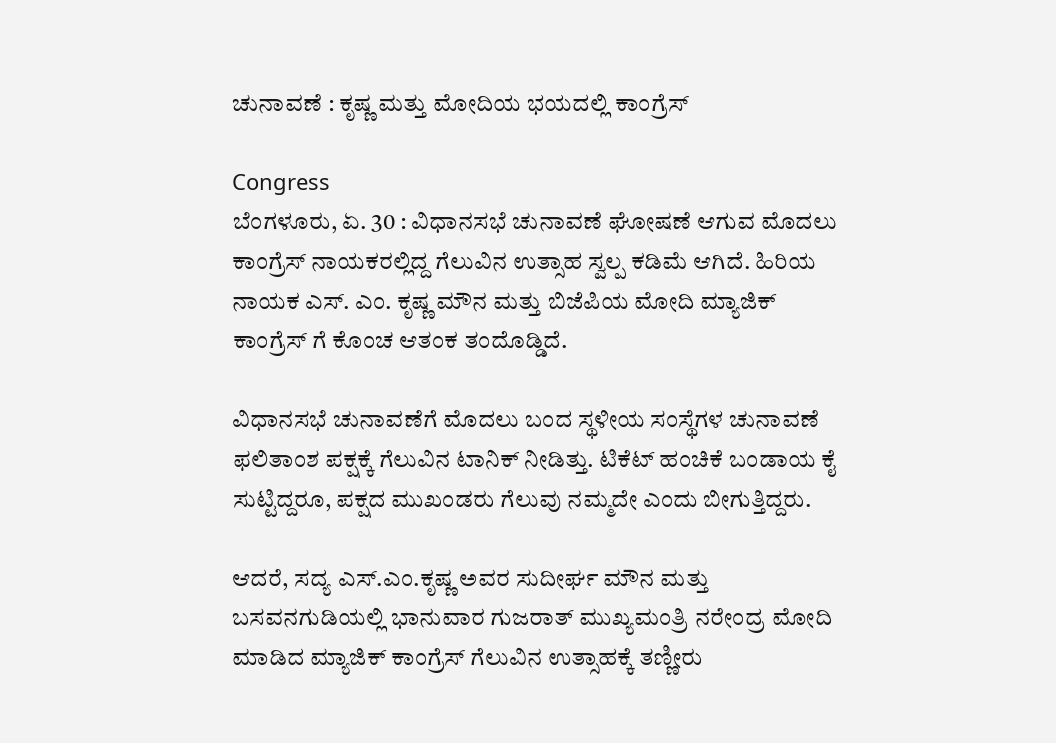ಚುನಾವಣೆ : ಕೃಷ್ಣ ಮತ್ತು ಮೋದಿಯ ಭಯದಲ್ಲಿ ಕಾಂಗ್ರೆಸ್

Congress
ಬೆಂಗಳೂರು, ಏ. 30 : ವಿಧಾನಸಭೆ ಚುನಾವಣೆ ಘೋಷಣೆ ಆಗುವ ಮೊದಲು ಕಾಂಗ್ರೆಸ್ ನಾಯಕರಲ್ಲಿದ್ದ ಗೆಲುವಿನ ಉತ್ಸಾಹ ಸ್ವಲ್ಪ ಕಡಿಮೆ ಆಗಿದೆ. ಹಿರಿಯ ನಾಯಕ ಎಸ್. ಎಂ. ಕೃಷ್ಣ ಮೌನ ಮತ್ತು ಬಿಜೆಪಿಯ ಮೋದಿ ಮ್ಯಾಜಿಕ್ ಕಾಂಗ್ರೆಸ್ ಗೆ ಕೊಂಚ ಆತಂಕ ತಂದೊಡ್ಡಿದೆ.

ವಿಧಾನಸಭೆ ಚುನಾವಣೆಗೆ ಮೊದಲು ಬಂದ ಸ್ಥಳೀಯ ಸಂಸ್ಥೆಗಳ ಚುನಾವಣೆ ಫಲಿತಾಂಶ ಪಕ್ಷಕ್ಕೆ ಗೆಲುವಿನ ಟಾನಿಕ್ ನೀಡಿತ್ತು. ಟಿಕೆಟ್ ಹಂಚಿಕೆ ಬಂಡಾಯ ಕೈ ಸುಟ್ಟಿದ್ದರೂ, ಪಕ್ಷದ ಮುಖಂಡರು ಗೆಲುವು ನಮ್ಮದೇ ಎಂದು ಬೀಗುತ್ತಿದ್ದರು.

ಆದರೆ, ಸದ್ಯ ಎಸ್.ಎಂ.ಕೃಷ್ಣ ಅವರ ಸುದೀರ್ಘ ಮೌನ ಮತ್ತು ಬಸವನಗುಡಿಯಲ್ಲಿ ಭಾನುವಾರ ಗುಜರಾತ್ ಮುಖ್ಯಮಂತ್ರಿ ನರೇಂದ್ರ ಮೋದಿ ಮಾಡಿದ ಮ್ಯಾಜಿಕ್ ಕಾಂಗ್ರೆಸ್ ಗೆಲುವಿನ ಉತ್ಸಾಹಕ್ಕೆ ತಣ್ಣೀರು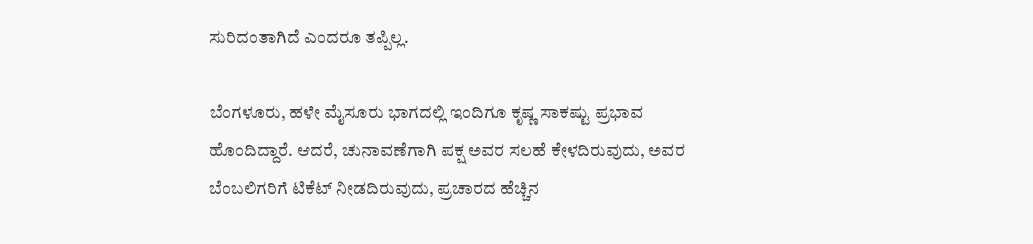ಸುರಿದಂತಾಗಿದೆ ಎಂದರೂ ತಪ್ಪಿಲ್ಲ.

ಬೆಂಗಳೂರು, ಹಳೇ ಮೈಸೂರು ಭಾಗದಲ್ಲಿ ಇಂದಿಗೂ ಕೃಷ್ಣ ಸಾಕಷ್ಟು ಪ್ರಭಾವ ಹೊಂದಿದ್ದಾರೆ. ಆದರೆ, ಚುನಾವಣೆಗಾಗಿ ಪಕ್ಷ ಅವರ ಸಲಹೆ ಕೇಳದಿರುವುದು, ಅವರ ಬೆಂಬಲಿಗರಿಗೆ ಟಿಕೆಟ್ ನೀಡದಿರುವುದು, ಪ್ರಚಾರದ ಹೆಚ್ಚಿನ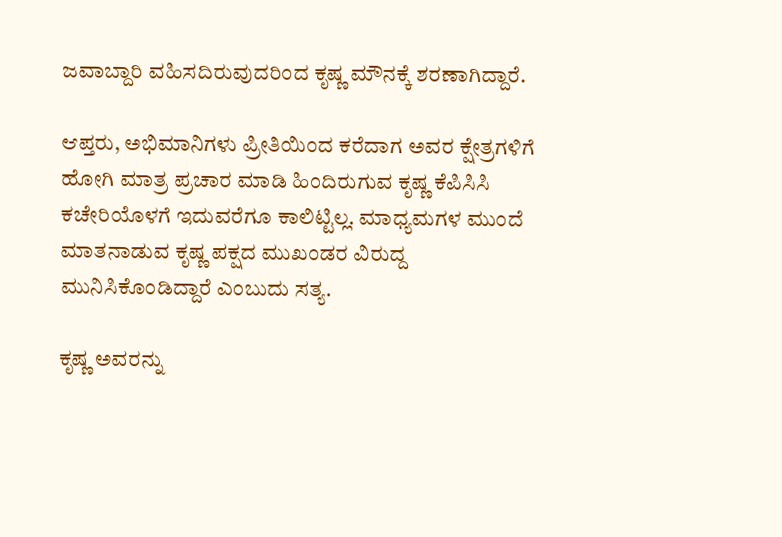ಜವಾಬ್ದಾರಿ ವಹಿಸದಿರುವುದರಿಂದ ಕೃಷ್ಣ ಮೌನಕ್ಕೆ ಶರಣಾಗಿದ್ದಾರೆ.

ಆಪ್ತರು, ಅಭಿಮಾನಿಗಳು ಪ್ರೀತಿಯಿಂದ ಕರೆದಾಗ ಅವರ ಕ್ಷೇತ್ರಗಳಿಗೆ ಹೋಗಿ ಮಾತ್ರ ಪ್ರಚಾರ ಮಾಡಿ ಹಿಂದಿರುಗುವ ಕೃಷ್ಣ ಕೆಪಿಸಿಸಿ ಕಚೇರಿಯೊಳಗೆ ಇದುವರೆಗೂ ಕಾಲಿಟ್ಟಿಲ್ಲ. ಮಾಧ್ಯಮಗಳ ಮುಂದೆ ಮಾತನಾಡುವ ಕೃಷ್ಣ ಪಕ್ಷದ ಮುಖಂಡರ ವಿರುದ್ದ ಮುನಿಸಿಕೊಂಡಿದ್ದಾರೆ ಎಂಬುದು ಸತ್ಯ.

ಕೃಷ್ಣ ಅವರನ್ನು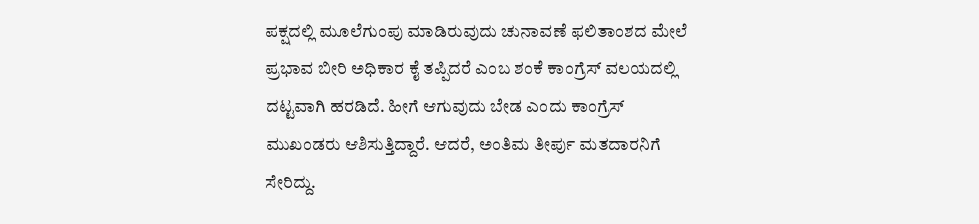ಪಕ್ಷದಲ್ಲಿ ಮೂಲೆಗುಂಪು ಮಾಡಿರುವುದು ಚುನಾವಣೆ ಫಲಿತಾಂಶದ ಮೇಲೆ ಪ್ರಭಾವ ಬೀರಿ ಅಧಿಕಾರ ಕೈ ತಪ್ಪಿದರೆ ಎಂಬ ಶಂಕೆ ಕಾಂಗ್ರೆಸ್ ವಲಯದಲ್ಲಿ ದಟ್ಟವಾಗಿ ಹರಡಿದೆ. ಹೀಗೆ ಆಗುವುದು ಬೇಡ ಎಂದು ಕಾಂಗ್ರೆಸ್ ಮುಖಂಡರು ಆಶಿಸುತ್ತಿದ್ದಾರೆ. ಆದರೆ, ಅಂತಿಮ ತೀರ್ಪು ಮತದಾರನಿಗೆ ಸೇರಿದ್ದು.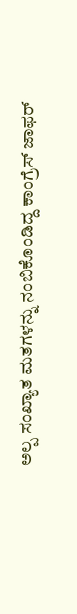ಅಲ್ಪ ಸಂಖ್ಯಾತ ಮತಗಳನ್ನು ನಂಬಿಕೊಂಡಿದ್ದ ಕಾಂಗ್ರೆಸ್ ಜಾಫರ್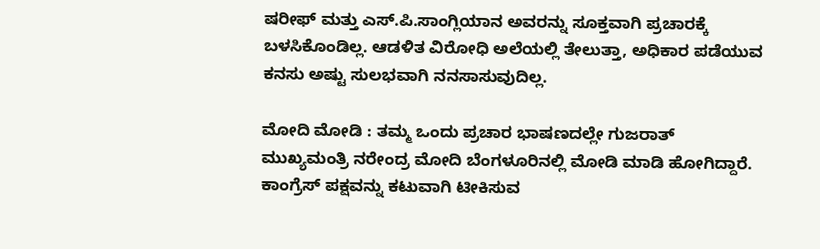ಷರೀಫ್ ಮತ್ತು ಎಸ್.ಪಿ.ಸಾಂಗ್ಲಿಯಾನ ಅವರನ್ನು ಸೂಕ್ತವಾಗಿ ಪ್ರಚಾರಕ್ಕೆ ಬಳಸಿಕೊಂಡಿಲ್ಲ. ಆಡಳಿತ ವಿರೋಧಿ ಅಲೆಯಲ್ಲಿ ತೇಲುತ್ತಾ, ಅಧಿಕಾರ ಪಡೆಯುವ ಕನಸು ಅಷ್ಟು ಸುಲಭವಾಗಿ ನನಸಾಸುವುದಿಲ್ಲ.

ಮೋದಿ ಮೋಡಿ : ತಮ್ಮ ಒಂದು ಪ್ರಚಾರ ಭಾಷಣದಲ್ಲೇ ಗುಜರಾತ್ ಮುಖ್ಯಮಂತ್ರಿ ನರೇಂದ್ರ ಮೋದಿ ಬೆಂಗಳೂರಿನಲ್ಲಿ ಮೋಡಿ ಮಾಡಿ ಹೋಗಿದ್ದಾರೆ. ಕಾಂಗ್ರೆಸ್ ಪಕ್ಷವನ್ನು ಕಟುವಾಗಿ ಟೀಕಿಸುವ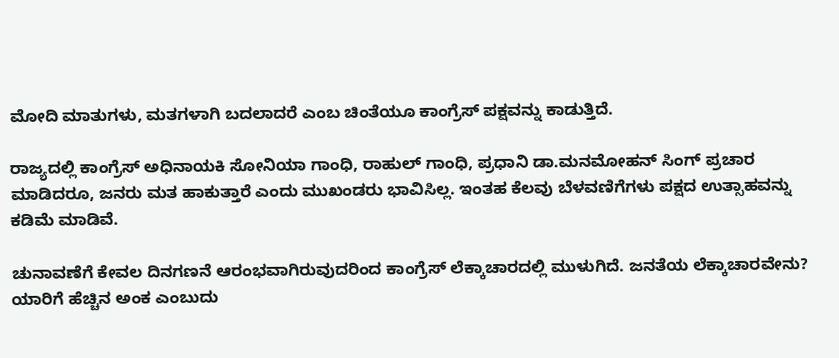ಮೋದಿ ಮಾತುಗಳು, ಮತಗಳಾಗಿ ಬದಲಾದರೆ ಎಂಬ ಚಿಂತೆಯೂ ಕಾಂಗ್ರೆಸ್ ಪಕ್ಷವನ್ನು ಕಾಡುತ್ತಿದೆ.

ರಾಜ್ಯದಲ್ಲಿ ಕಾಂಗ್ರೆಸ್ ಅಧಿನಾಯಕಿ ಸೋನಿಯಾ ಗಾಂಧಿ, ರಾಹುಲ್ ಗಾಂಧಿ, ಪ್ರಧಾನಿ ಡಾ.ಮನಮೋಹನ್ ಸಿಂಗ್ ಪ್ರಚಾರ ಮಾಡಿದರೂ, ಜನರು ಮತ ಹಾಕುತ್ತಾರೆ ಎಂದು ಮುಖಂಡರು ಭಾವಿಸಿಲ್ಲ. ಇಂತಹ ಕೆಲವು ಬೆಳವಣಿಗೆಗಳು ಪಕ್ಷದ ಉತ್ಸಾಹವನ್ನು ಕಡಿಮೆ ಮಾಡಿವೆ.

ಚುನಾವಣೆಗೆ ಕೇವಲ ದಿನಗಣನೆ ಆರಂಭವಾಗಿರುವುದರಿಂದ ಕಾಂಗ್ರೆಸ್ ಲೆಕ್ಕಾಚಾರದಲ್ಲಿ ಮುಳುಗಿದೆ. ಜನತೆಯ ಲೆಕ್ಕಾಚಾರವೇನು? ಯಾರಿಗೆ ಹೆಚ್ಚಿನ ಅಂಕ ಎಂಬುದು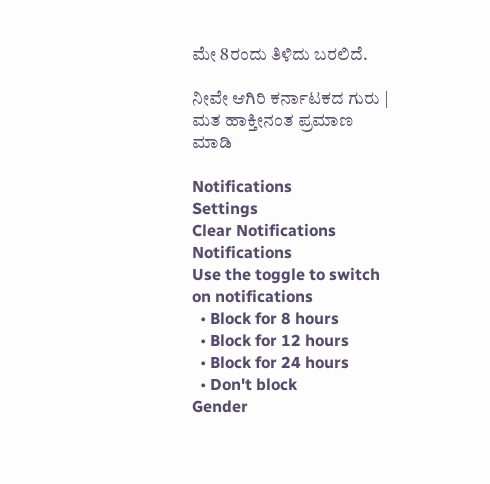ಮೇ 8ರಂದು ತಿಳಿದು ಬರಲಿದೆ.

ನೀವೇ ಆಗಿರಿ ಕರ್ನಾಟಕದ ಗುರು | ಮತ ಹಾಕ್ತೀನಂತ ಪ್ರಮಾಣ ಮಾಡಿ

Notifications
Settings
Clear Notifications
Notifications
Use the toggle to switch on notifications
  • Block for 8 hours
  • Block for 12 hours
  • Block for 24 hours
  • Don't block
Gender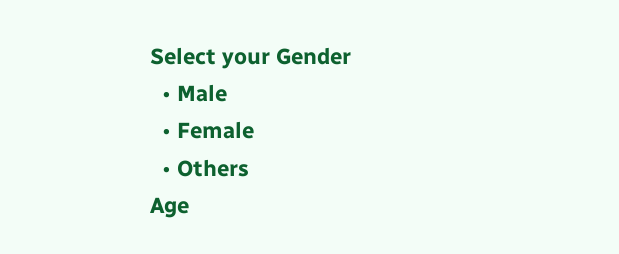Select your Gender
  • Male
  • Female
  • Others
Age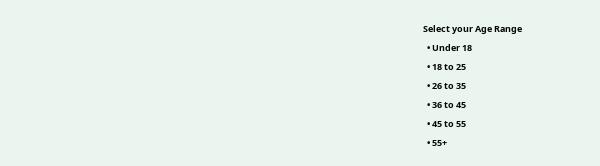Select your Age Range
  • Under 18
  • 18 to 25
  • 26 to 35
  • 36 to 45
  • 45 to 55
  • 55+